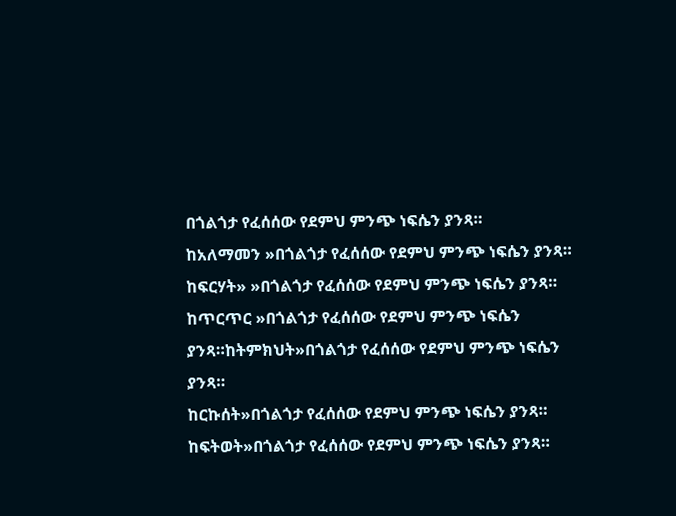በጎልጎታ የፈሰሰው የደምህ ምንጭ ነፍሴን ያንጻ።
ከአለማመን »በጎልጎታ የፈሰሰው የደምህ ምንጭ ነፍሴን ያንጻ።
ከፍርሃት» »በጎልጎታ የፈሰሰው የደምህ ምንጭ ነፍሴን ያንጻ።
ከጥርጥር »በጎልጎታ የፈሰሰው የደምህ ምንጭ ነፍሴን ያንጻ።ከትምክህት»በጎልጎታ የፈሰሰው የደምህ ምንጭ ነፍሴን ያንጻ።
ከርኩሰት»በጎልጎታ የፈሰሰው የደምህ ምንጭ ነፍሴን ያንጻ።
ከፍትወት»በጎልጎታ የፈሰሰው የደምህ ምንጭ ነፍሴን ያንጻ።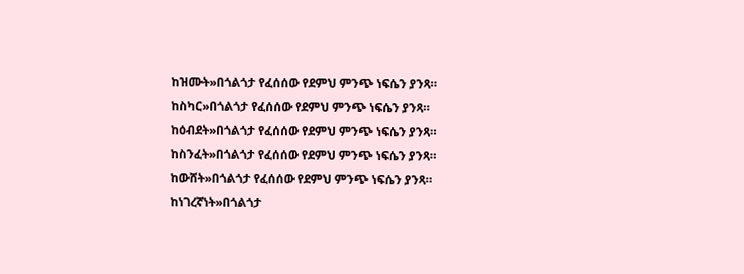ከዝሙት»በጎልጎታ የፈሰሰው የደምህ ምንጭ ነፍሴን ያንጻ።
ከስካር»በጎልጎታ የፈሰሰው የደምህ ምንጭ ነፍሴን ያንጻ።
ከዕብደት»በጎልጎታ የፈሰሰው የደምህ ምንጭ ነፍሴን ያንጻ።
ከስንፈት»በጎልጎታ የፈሰሰው የደምህ ምንጭ ነፍሴን ያንጻ።
ከውሸት»በጎልጎታ የፈሰሰው የደምህ ምንጭ ነፍሴን ያንጻ።
ከነገረኛነት»በጎልጎታ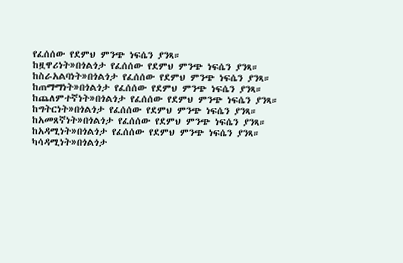የፈሰሰው የደምህ ምንጭ ነፍሴን ያንጻ።
ከዟዋሪነት»በጎልጎታ የፈሰሰው የደምህ ምንጭ ነፍሴን ያንጻ።
ከስራአልባነት»በጎልጎታ የፈሰሰው የደምህ ምንጭ ነፍሴን ያንጻ።
ከጠማማነት»በጎልጎታ የፈሰሰው የደምህ ምንጭ ነፍሴን ያንጻ።
ከጨለምተኛነት»በጎልጎታ የፈሰሰው የደምህ ምንጭ ነፍሴን ያንጻ።
ከግትርነት»በጎልጎታ የፈሰሰው የደምህ ምንጭ ነፍሴን ያንጻ።
ከአመጸኛነት»በጎልጎታ የፈሰሰው የደምህ ምንጭ ነፍሴን ያንጻ።
ከአዳሚነት»በጎልጎታ የፈሰሰው የደምህ ምንጭ ነፍሴን ያንጻ።
ካሳዳሚነት»በጎልጎታ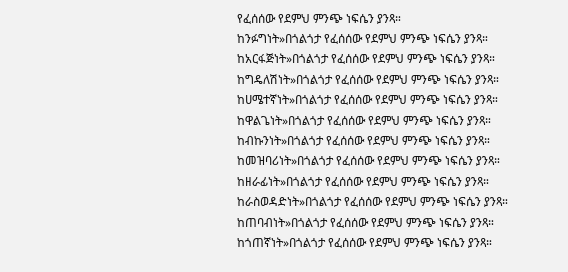የፈሰሰው የደምህ ምንጭ ነፍሴን ያንጻ።
ከንፉግነት»በጎልጎታ የፈሰሰው የደምህ ምንጭ ነፍሴን ያንጻ።
ከአርፋጅነት»በጎልጎታ የፈሰሰው የደምህ ምንጭ ነፍሴን ያንጻ።
ከግዴለሽነት»በጎልጎታ የፈሰሰው የደምህ ምንጭ ነፍሴን ያንጻ።
ከሀሜተኛነት»በጎልጎታ የፈሰሰው የደምህ ምንጭ ነፍሴን ያንጻ።
ከዋልጌነት»በጎልጎታ የፈሰሰው የደምህ ምንጭ ነፍሴን ያንጻ።
ከብኩንነት»በጎልጎታ የፈሰሰው የደምህ ምንጭ ነፍሴን ያንጻ።
ከመዝባሪነት»በጎልጎታ የፈሰሰው የደምህ ምንጭ ነፍሴን ያንጻ።
ከዘራፊነት»በጎልጎታ የፈሰሰው የደምህ ምንጭ ነፍሴን ያንጻ።
ከራስወዳድነት»በጎልጎታ የፈሰሰው የደምህ ምንጭ ነፍሴን ያንጻ።
ከጠባብነት»በጎልጎታ የፈሰሰው የደምህ ምንጭ ነፍሴን ያንጻ።
ከጎጠኛነት»በጎልጎታ የፈሰሰው የደምህ ምንጭ ነፍሴን ያንጻ።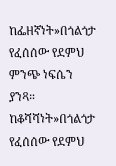ከፌዘኛነት»በጎልጎታ የፈሰሰው የደምህ ምንጭ ነፍሴን ያንጻ።
ከቆሻሻነት»በጎልጎታ የፈሰሰው የደምህ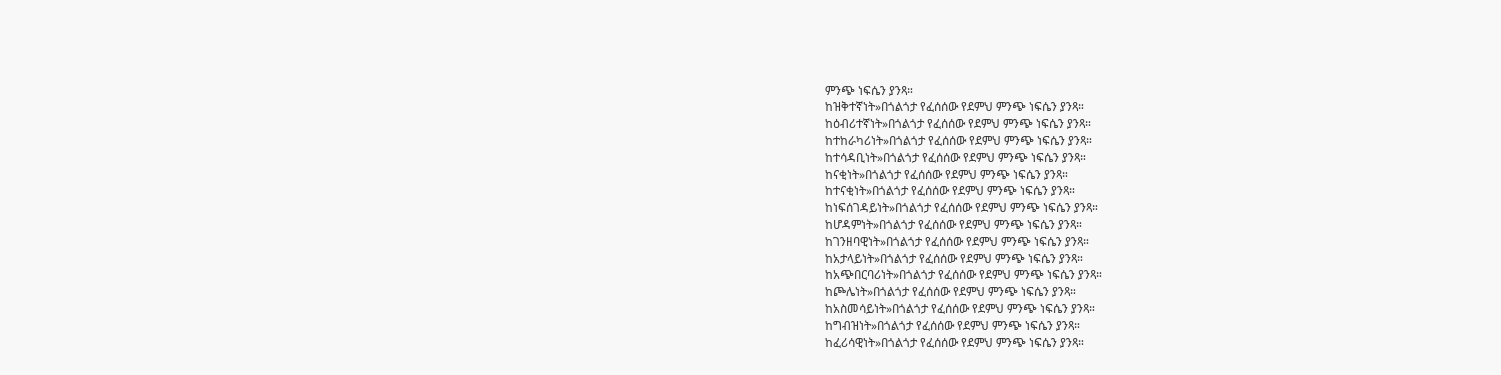ምንጭ ነፍሴን ያንጻ።
ከዝቅተኛነት»በጎልጎታ የፈሰሰው የደምህ ምንጭ ነፍሴን ያንጻ።
ከዕብሪተኛነት»በጎልጎታ የፈሰሰው የደምህ ምንጭ ነፍሴን ያንጻ።
ከተከራካሪነት»በጎልጎታ የፈሰሰው የደምህ ምንጭ ነፍሴን ያንጻ።
ከተሳዳቢነት»በጎልጎታ የፈሰሰው የደምህ ምንጭ ነፍሴን ያንጻ።
ከናቂነት»በጎልጎታ የፈሰሰው የደምህ ምንጭ ነፍሴን ያንጻ።
ከተናቂነት»በጎልጎታ የፈሰሰው የደምህ ምንጭ ነፍሴን ያንጻ።
ከነፍሰገዳይነት»በጎልጎታ የፈሰሰው የደምህ ምንጭ ነፍሴን ያንጻ።
ከሆዳምነት»በጎልጎታ የፈሰሰው የደምህ ምንጭ ነፍሴን ያንጻ።
ከገንዘባዊነት»በጎልጎታ የፈሰሰው የደምህ ምንጭ ነፍሴን ያንጻ።
ከአታላይነት»በጎልጎታ የፈሰሰው የደምህ ምንጭ ነፍሴን ያንጻ።
ከአጭበርባሪነት»በጎልጎታ የፈሰሰው የደምህ ምንጭ ነፍሴን ያንጻ።
ከጮሌነት»በጎልጎታ የፈሰሰው የደምህ ምንጭ ነፍሴን ያንጻ።
ከአስመሳይነት»በጎልጎታ የፈሰሰው የደምህ ምንጭ ነፍሴን ያንጻ።
ከግብዝነት»በጎልጎታ የፈሰሰው የደምህ ምንጭ ነፍሴን ያንጻ።
ከፈሪሳዊነት»በጎልጎታ የፈሰሰው የደምህ ምንጭ ነፍሴን ያንጻ።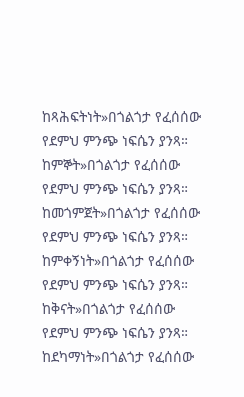ከጻሕፍትነት»በጎልጎታ የፈሰሰው የደምህ ምንጭ ነፍሴን ያንጻ።
ከምኞት»በጎልጎታ የፈሰሰው የደምህ ምንጭ ነፍሴን ያንጻ።
ከመጎምጀት»በጎልጎታ የፈሰሰው የደምህ ምንጭ ነፍሴን ያንጻ።
ከምቀኝነት»በጎልጎታ የፈሰሰው የደምህ ምንጭ ነፍሴን ያንጻ።
ከቅናት»በጎልጎታ የፈሰሰው የደምህ ምንጭ ነፍሴን ያንጻ።
ከደካማነት»በጎልጎታ የፈሰሰው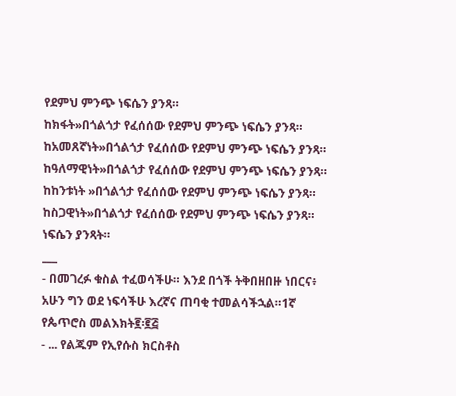የደምህ ምንጭ ነፍሴን ያንጻ።
ከክፋት»በጎልጎታ የፈሰሰው የደምህ ምንጭ ነፍሴን ያንጻ።
ከአመጸኛነት»በጎልጎታ የፈሰሰው የደምህ ምንጭ ነፍሴን ያንጻ።
ከዓለማዊነት»በጎልጎታ የፈሰሰው የደምህ ምንጭ ነፍሴን ያንጻ።
ከከንቱነት »በጎልጎታ የፈሰሰው የደምህ ምንጭ ነፍሴን ያንጻ።
ከስጋዊነት»በጎልጎታ የፈሰሰው የደምህ ምንጭ ነፍሴን ያንጻ።
ነፍሴን ያንጻት።
___
- በመገረፉ ቁስል ተፈወሳችሁ። እንደ በጎች ትቅበዘበዙ ነበርና፥ አሁን ግን ወደ ነፍሳችሁ እረኛና ጠባቂ ተመልሳችኋል።1ኛ የጴጥሮስ መልእክት፪፡፪፭
- ... የልጁም የኢየሱስ ክርስቶስ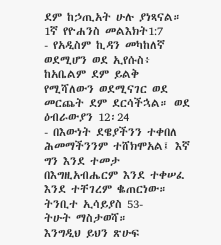ደም ከኃጢአት ሁሉ ያነጻናል። 1ኛ የዮሐንስ መልእክት1:7
- የአዲስም ኪዳን መካከለኛ ወደሚሆን ወደ ኢየሱስ፥ ከአቤልም ደም ይልቅ የሚሻለውን ወደሚናገር ወደ መርጨት ደም ደርሳችኋል። ወደ ዕብራውያን 12፡24
- በእውነት ደዌያችንን ተቀበለ ሕመማችንንም ተሸክሞአል፤ እኛ ግን እንደ ተመታ በእግዚአብሔርም እንደ ተቀሠፈ እንደ ተቸገረም ቈጠርነው። ትንቢተ ኢሳይያስ 53-
ትሁት ማስታወሻ።
እንግዲህ ይህን ጽሁፍ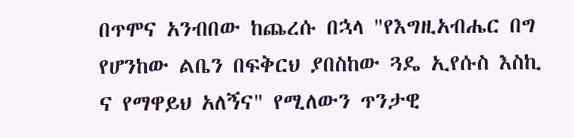በጥሞና አንብበው ከጨረሱ በኋላ "የእግዚአብሔር በግ የሆንከው ልቤን በፍቅርህ ያበስከው ጓዴ ኢየሱስ እስኪ ና የማዋይህ አለኝና" የሚለውን ጥንታዊ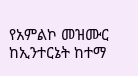የአምልኮ መዝሙር ከኢንተርኔት ከተማ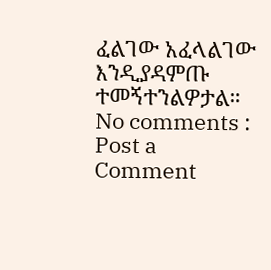ፈልገው አፈላልገው እንዲያዳምጡ ተመኝተንልዎታል።
No comments :
Post a Comment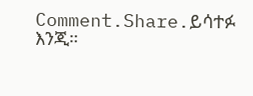Comment.Share.ይሳተፉ እንጂ።